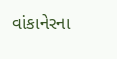વાંકાનેરના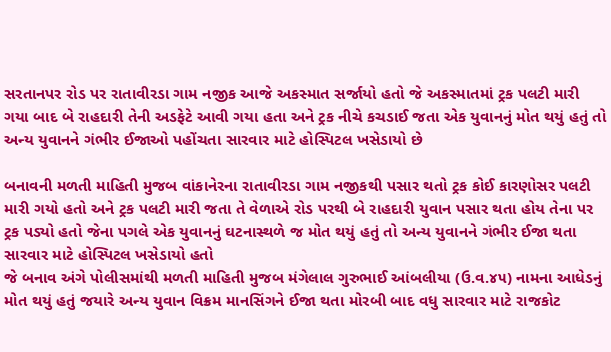સરતાનપર રોડ પર રાતાવીરડા ગામ નજીક આજે અકસ્માત સર્જાયો હતો જે અકસ્માતમાં ટ્રક પલટી મારી ગયા બાદ બે રાહદારી તેની અડફેટે આવી ગયા હતા અને ટ્રક નીચે કચડાઈ જતા એક યુવાનનું મોત થયું હતું તો અન્ય યુવાનને ગંભીર ઈજાઓ પહોંચતા સારવાર માટે હોસ્પિટલ ખસેડાયો છે

બનાવની મળતી માહિતી મુજબ વાંકાનેરના રાતાવીરડા ગામ નજીકથી પસાર થતો ટ્રક કોઈ કારણોસર પલટી મારી ગયો હતો અને ટ્રક પલટી મારી જતા તે વેળાએ રોડ પરથી બે રાહદારી યુવાન પસાર થતા હોય તેના પર ટ્રક પડ્યો હતો જેના પગલે એક યુવાનનું ઘટનાસ્થળે જ મોત થયું હતું તો અન્ય યુવાનને ગંભીર ઈજા થતા સારવાર માટે હોસ્પિટલ ખસેડાયો હતો
જે બનાવ અંગે પોલીસમાંથી મળતી માહિતી મુજબ મંગેલાલ ગુરુભાઈ આંબલીયા (ઉ.વ.૪૫) નામના આધેડનું મોત થયું હતું જયારે અન્ય યુવાન વિક્રમ માનસિંગને ઈજા થતા મોરબી બાદ વધુ સારવાર માટે રાજકોટ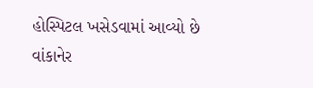હોસ્પિટલ ખસેડવામાં આવ્યો છે વાંકાનેર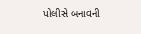પોલીસે બનાવની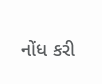નોંધ કરી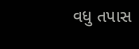વધુ તપાસ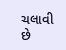ચલાવી છે